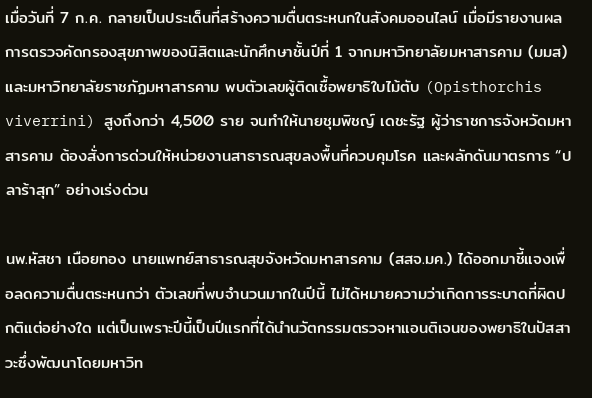เมื่อวันที่ 7 ก.ค. กลายเป็นประเด็นที่สร้างความตื่นตระหนกในสังคมออนไลน์ เมื่อมีรายงานผลการตรวจคัดกรองสุขภาพของนิสิตและนักศึกษาชั้นปีที่ 1 จากมหาวิทยาลัยมหาสารคาม (มมส) และมหาวิทยาลัยราชภัฏมหาสารคาม พบตัวเลขผู้ติดเชื้อพยาธิใบไม้ตับ (Opisthorchis viverrini) สูงถึงกว่า 4,500 ราย จนทำให้นายชุมพิชญ์ เดชะรัฐ ผู้ว่าราชการจังหวัดมหาสารคาม ต้องสั่งการด่วนให้หน่วยงานสาธารณสุขลงพื้นที่ควบคุมโรค และผลักดันมาตรการ “ปลาร้าสุก” อย่างเร่งด่วน

นพ.หัสชา เนือยทอง นายแพทย์สาธารณสุขจังหวัดมหาสารคาม (สสจ.มค.) ได้ออกมาชี้แจงเพื่อลดความตื่นตระหนกว่า ตัวเลขที่พบจำนวนมากในปีนี้ ไม่ได้หมายความว่าเกิดการระบาดที่ผิดปกติแต่อย่างใด แต่เป็นเพราะปีนี้เป็นปีแรกที่ได้นำนวัตกรรมตรวจหาแอนติเจนของพยาธิในปัสสาวะซึ่งพัฒนาโดยมหาวิท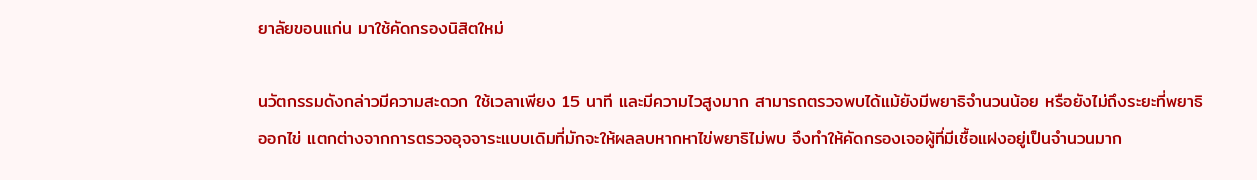ยาลัยขอนแก่น มาใช้คัดกรองนิสิตใหม่

นวัตกรรมดังกล่าวมีความสะดวก ใช้เวลาเพียง 15 นาที และมีความไวสูงมาก สามารถตรวจพบได้แม้ยังมีพยาธิจำนวนน้อย หรือยังไม่ถึงระยะที่พยาธิออกไข่ แตกต่างจากการตรวจอุจจาระแบบเดิมที่มักจะให้ผลลบหากหาไข่พยาธิไม่พบ จึงทำให้คัดกรองเจอผู้ที่มีเชื้อแฝงอยู่เป็นจำนวนมาก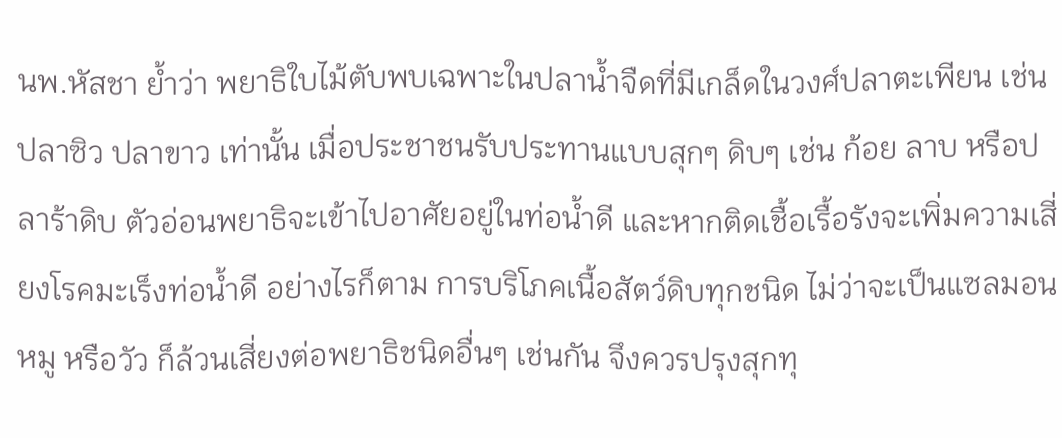นพ.หัสชา ย้ำว่า พยาธิใบไม้ตับพบเฉพาะในปลาน้ำจืดที่มีเกล็ดในวงศ์ปลาตะเพียน เช่น ปลาซิว ปลาขาว เท่านั้น เมื่อประชาชนรับประทานแบบสุกๆ ดิบๆ เช่น ก้อย ลาบ หรือปลาร้าดิบ ตัวอ่อนพยาธิจะเข้าไปอาศัยอยู่ในท่อน้ำดี และหากติดเชื้อเรื้อรังจะเพิ่มความเสี่ยงโรคมะเร็งท่อน้ำดี อย่างไรก็ตาม การบริโภคเนื้อสัตว์ดิบทุกชนิด ไม่ว่าจะเป็นแซลมอน หมู หรือวัว ก็ล้วนเสี่ยงต่อพยาธิชนิดอื่นๆ เช่นกัน จึงควรปรุงสุกทุ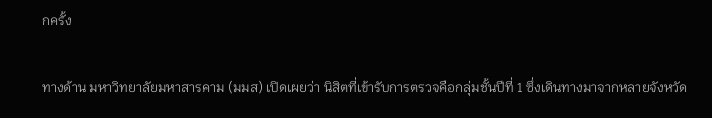กครั้ง

ทางด้าน มหาวิทยาลัยมหาสารคาม (มมส) เปิดเผยว่า นิสิตที่เข้ารับการตรวจคือกลุ่มชั้นปีที่ 1 ซึ่งเดินทางมาจากหลายจังหวัด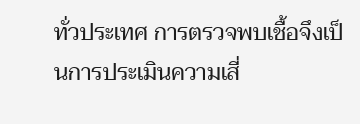ทั่วประเทศ การตรวจพบเชื้อจึงเป็นการประเมินความเสี่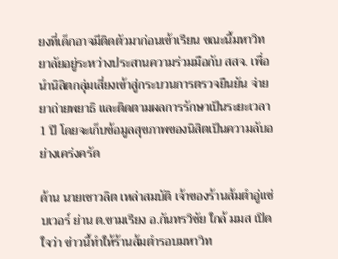ยงที่เด็กอาจมีติดตัวมาก่อนเข้าเรียน ขณะนี้มหาวิทยาลัยอยู่ระหว่างประสานความร่วมมือกับ สสจ. เพื่อนำนิสิตกลุ่มเสี่ยงเข้าสู่กระบวนการตรวจยืนยัน จ่ายยาถ่ายพยาธิ และติดตามผลการรักษาเป็นระยะเวลา 1 ปี โดยจะเก็บข้อมูลสุขภาพของนิสิตเป็นความลับอย่างเคร่งครัด

ด้าน นายเชาวลิต เหล่าสมบัติ เจ้าของร้านส้มตำอู่แซ่บเวอร์ ย่าน ต.ขามเรียง อ.กันทรวิชัย ใกล้ มมส เปิดใจว่า ข่าวนี้ทำให้ร้านส้มตำรอบมหาวิท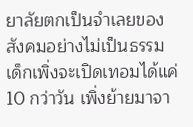ยาลัยตกเป็นจำเลยของสังคมอย่างไม่เป็นธรรม เด็กเพิ่งจะเปิดเทอมได้แค่ 10 กว่าวัน เพิ่งย้ายมาจา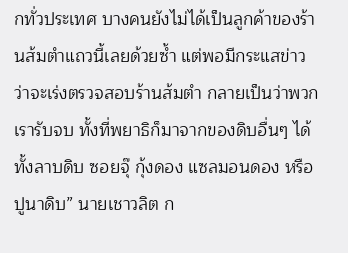กทั่วประเทศ บางคนยังไม่ได้เป็นลูกค้าของร้านส้มตำแถวนี้เลยด้วยซ้ำ แต่พอมีกระแสข่าวว่าจะเร่งตรวจสอบร้านส้มตำ กลายเป็นว่าพวกเรารับจบ ทั้งที่พยาธิก็มาจากของดิบอื่นๆ ได้ ทั้งลาบดิบ ซอยจุ๊ กุ้งดอง แซลมอนดอง หรือปูนาดิบ” นายเชาวลิต ก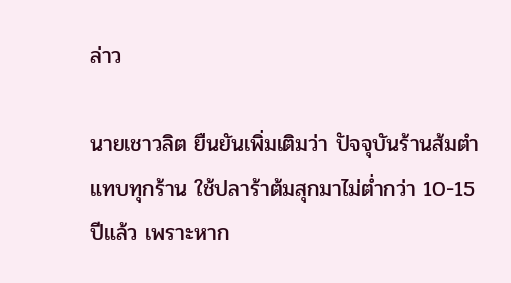ล่าว

นายเชาวลิต ยืนยันเพิ่มเติมว่า ปัจจุบันร้านส้มตำแทบทุกร้าน ใช้ปลาร้าต้มสุกมาไม่ต่ำกว่า 10-15 ปีแล้ว เพราะหาก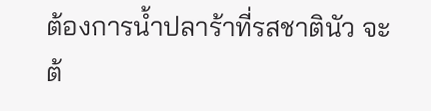ต้องการน้ำปลาร้าที่รสชาตินัว จะต้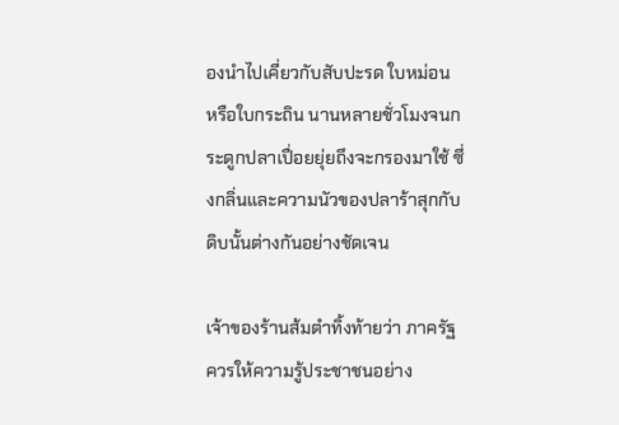องนำไปเคี่ยวกับสับปะรด ใบหม่อน หรือใบกระถิน นานหลายชั่วโมงจนกระดูกปลาเปื่อยยุ่ยถึงจะกรองมาใช้ ซึ่งกลิ่นและความนัวของปลาร้าสุกกับดิบนั้นต่างกันอย่างชัดเจน

เจ้าของร้านส้มตำทิ้งท้ายว่า ภาครัฐควรให้ความรู้ประชาชนอย่าง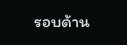รอบด้าน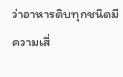ว่าอาหารดิบทุกชนิดมีความเสี่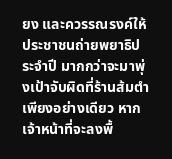ยง และควรรณรงค์ให้ประชาชนถ่ายพยาธิประจำปี มากกว่าจะมาพุ่งเป้าจับผิดที่ร้านส้มตำเพียงอย่างเดียว หากเจ้าหน้าที่จะลงพื้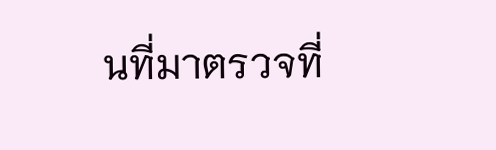นที่มาตรวจที่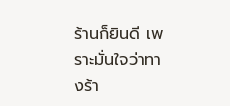ร้านก็ยินดี เพราะมั่นใจว่าทางร้า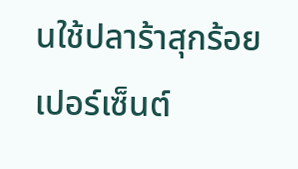นใช้ปลาร้าสุกร้อยเปอร์เซ็นต์